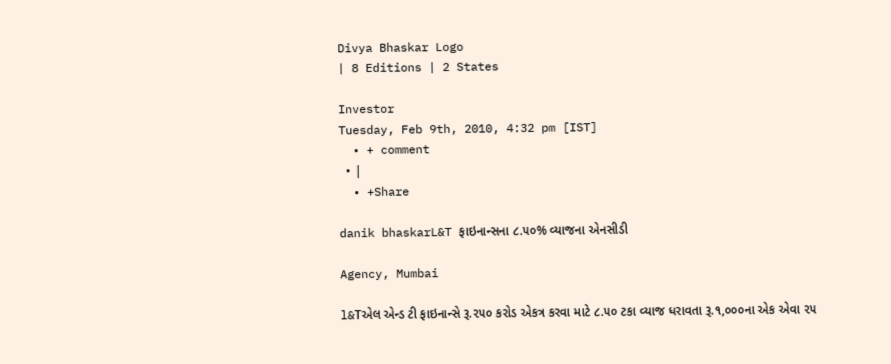Divya Bhaskar Logo
| 8 Editions | 2 States

Investor
Tuesday, Feb 9th, 2010, 4:32 pm [IST]
  • + comment
  • |
  • +Share

danik bhaskarL&T ફાઇનાન્સના ૮.૫૦% વ્યાજના એનસીડી

Agency, Mumbai

l&Tએલ એન્ડ ટી ફાઇનાન્સે રૂ.૨૫૦ કરોડ એકત્ર કરવા માટે ૮.૫૦ ટકા વ્યાજ ધરાવતા રૂ.૧,૦૦૦ના એક એવા ૨૫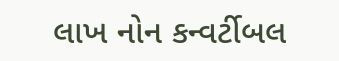લાખ નોન કન્વર્ટીબલ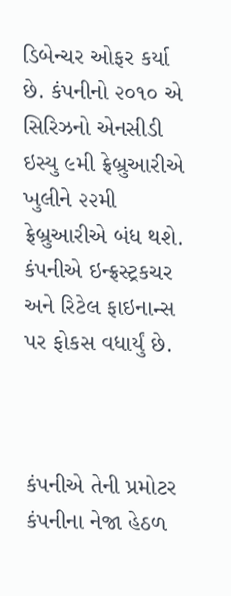ડિબેન્ચર ઓફર કર્યા છે. કંપનીનો ૨૦૧૦ એ સિરિઝનો એનસીડી ઇસ્યુ ૯મી ફ્રેબ્રુઆરીએ ખુલીને ૨૨મી ફ્રેબ્રુઆરીએ બંધ થશે. કંપનીએ ઇન્ફ્રસ્ટ્રકચર અને રિટેલ ફાઇનાન્સ પર ફોકસ વધાર્યું છે.



કંપનીએ તેની પ્રમોટર કંપનીના નેજા હેઠળ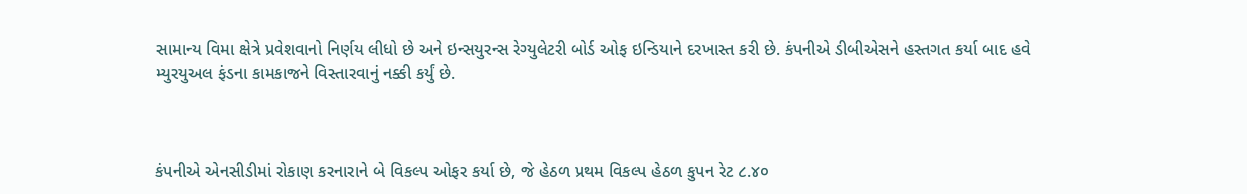સામાન્ય વિમા ક્ષેત્રે પ્રવેશવાનો નિર્ણય લીધો છે અને ઇન્સયુરન્સ રેગ્યુલેટરી બોર્ડ ઓફ ઇન્ડિયાને દરખાસ્ત કરી છે. કંપનીએ ડીબીએસને હસ્તગત કર્યા બાદ હવે મ્યુરયુઅલ ફંડના કામકાજને વિસ્તારવાનું નક્કી કર્યું છે.



કંપનીએ એનસીડીમાં રોકાણ કરનારાને બે વિકલ્પ ઓફર કર્યા છે, જે હેઠળ પ્રથમ વિકલ્પ હેઠળ કુપન રેટ ૮.૪૦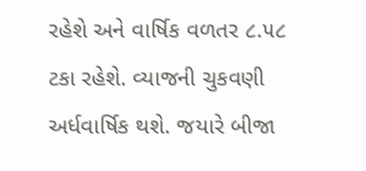રહેશે અને વાર્ષિક વળતર ૮.૫૮ ટકા રહેશે. વ્યાજની ચુકવણી અર્ધવાર્ષિક થશે. જયારે બીજા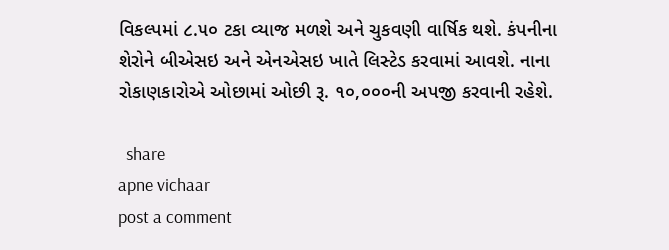વિકલ્પમાં ૮.૫૦ ટકા વ્યાજ મળશે અને ચુકવણી વાર્ષિક થશે. કંપનીના શેરોને બીએસઇ અને એનએસઇ ખાતે લિસ્ટેડ કરવામાં આવશે. નાના રોકાણકારોએ ઓછામાં ઓછી રૂ. ૧૦,૦૦૦ની અપજી કરવાની રહેશે.

  share
apne vichaar
post a comment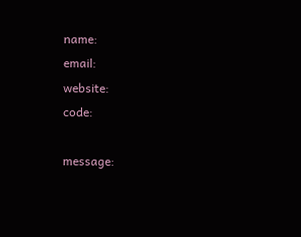name:
email:
website:
code:

message: